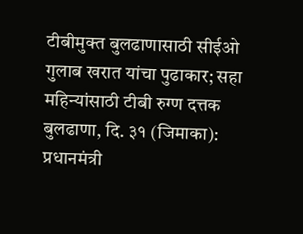टीबीमुक्त बुलढाणासाठी सीईओ गुलाब खरात यांचा पुढाकार; सहा महिन्यांसाठी टीबी रुग्ण दत्तक
बुलढाणा, दि. ३१ (जिमाका): प्रधानमंत्री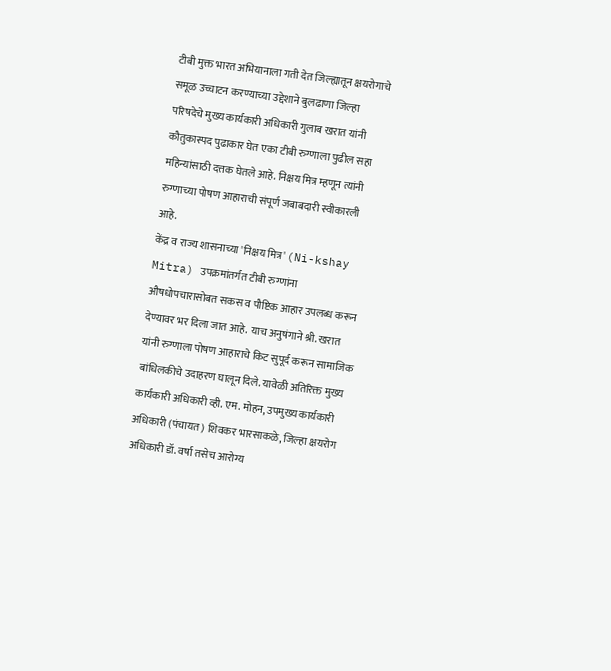टीबी मुक्त भारत अभियानाला गती देत जिल्ह्यातून क्षयरोगाचे समूळ उच्चाटन करण्याच्या उद्देशाने बुलढाणा जिल्हा परिषदेचे मुख्य कार्यकारी अधिकारी गुलाब खरात यांनी कौतुकास्पद पुढाकार घेत एका टीबी रुग्णाला पुढील सहा महिन्यांसाठी दत्तक घेतले आहे. निक्षय मित्र म्हणून त्यांनी रुग्णाच्या पोषण आहाराची संपूर्ण जबाबदारी स्वीकारली आहे.
केंद्र व राज्य शासनाच्या 'निक्षय मित्र' (Ni-kshay Mitra) उपक्रमांतर्गत टीबी रुग्णांना औषधोपचारासोबत सकस व पौष्टिक आहार उपलब्ध करून देण्यावर भर दिला जात आहे. याच अनुषंगाने श्री. खरात यांनी रुग्णाला पोषण आहाराचे किट सुपूर्द करून सामाजिक बांधिलकीचे उदाहरण घालून दिले. यावेळी अतिरिक्त मुख्य कार्यकारी अधिकारी व्ही. एम. मोहन, उपमुख्य कार्यकारी अधिकारी (पंचायत) शिवकर भारसाकळे, जिल्हा क्षयरोग अधिकारी डॉ. वर्षा तसेच आरोग्य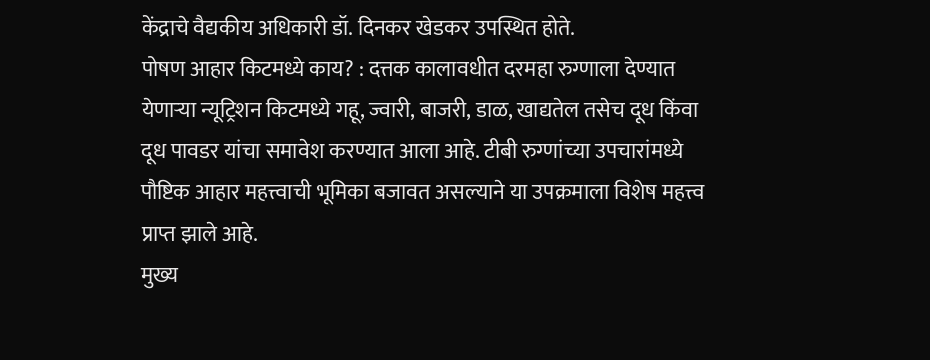केंद्राचे वैद्यकीय अधिकारी डॉ. दिनकर खेडकर उपस्थित होते.
पोषण आहार किटमध्ये काय? : दत्तक कालावधीत दरमहा रुग्णाला देण्यात येणाऱ्या न्यूट्रिशन किटमध्ये गहू, ज्वारी, बाजरी, डाळ, खाद्यतेल तसेच दूध किंवा दूध पावडर यांचा समावेश करण्यात आला आहे. टीबी रुग्णांच्या उपचारांमध्ये पौष्टिक आहार महत्त्वाची भूमिका बजावत असल्याने या उपक्रमाला विशेष महत्त्व प्राप्त झाले आहे.
मुख्य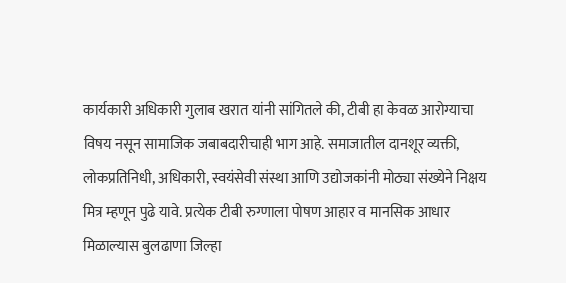कार्यकारी अधिकारी गुलाब खरात यांनी सांगितले की, टीबी हा केवळ आरोग्याचा विषय नसून सामाजिक जबाबदारीचाही भाग आहे. समाजातील दानशूर व्यक्ती, लोकप्रतिनिधी, अधिकारी, स्वयंसेवी संस्था आणि उद्योजकांनी मोठ्या संख्येने निक्षय मित्र म्हणून पुढे यावे. प्रत्येक टीबी रुग्णाला पोषण आहार व मानसिक आधार मिळाल्यास बुलढाणा जिल्हा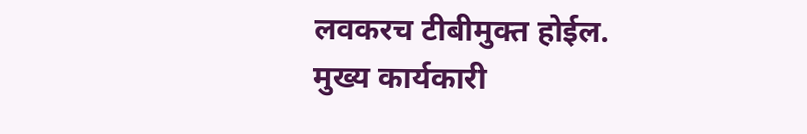लवकरच टीबीमुक्त होईल.
मुख्य कार्यकारी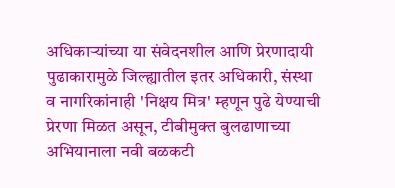अधिकाऱ्यांच्या या संवेदनशील आणि प्रेरणादायी पुढाकारामुळे जिल्ह्यातील इतर अधिकारी, संस्था व नागरिकांनाही 'निक्षय मित्र' म्हणून पुढे येण्याची प्रेरणा मिळत असून, टीबीमुक्त बुलढाणाच्या अभियानाला नवी बळकटी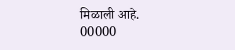मिळाली आहे.
00000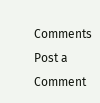Comments
Post a Comment